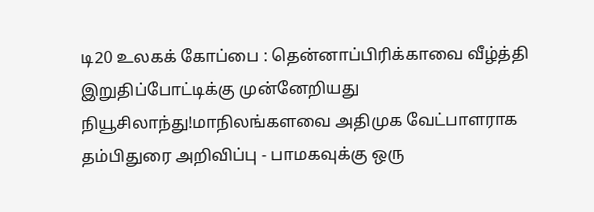டி20 உலகக் கோப்பை : தென்னாப்பிரிக்காவை வீழ்த்தி இறுதிப்போட்டிக்கு முன்னேறியது நியூசிலாந்து!மாநிலங்களவை அதிமுக வேட்பாளராக தம்பிதுரை அறிவிப்பு - பாமகவுக்கு ஒரு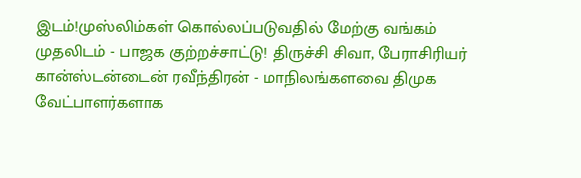இடம்!முஸ்லிம்கள் கொல்லப்படுவதில் மேற்கு வங்கம் முதலிடம் - பாஜக குற்றச்சாட்டு! திருச்சி சிவா, பேராசிரியர் கான்ஸ்டன்டைன் ரவீந்திரன் - மாநிலங்களவை திமுக வேட்பாளர்களாக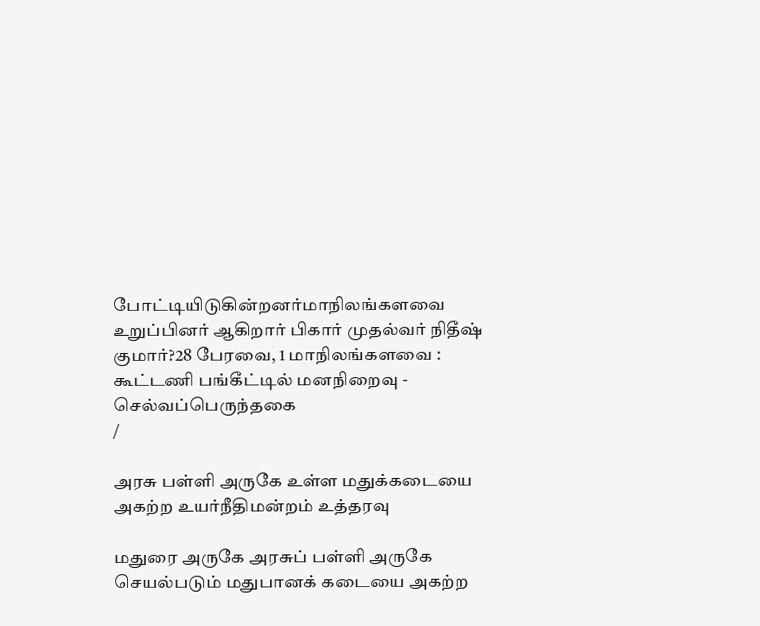போட்டியிடுகின்றனர்மாநிலங்களவை உறுப்பினர் ஆகிறார் பிகார் முதல்வர் நிதீஷ் குமார்?28 பேரவை, 1 மாநிலங்களவை : கூட்டணி பங்கீட்டில் மனநிறைவு - செல்வப்பெருந்தகை
/

அரசு பள்ளி அருகே உள்ள மதுக்கடையை அகற்ற உயர்நீதிமன்றம் உத்தரவு

மதுரை அருகே அரசுப் பள்ளி அருகே செயல்படும் மதுபானக் கடையை அகற்ற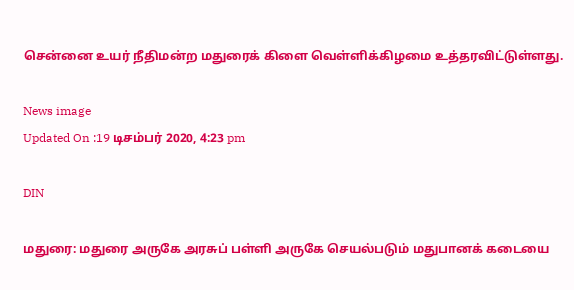சென்னை உயர் நீதிமன்ற மதுரைக் கிளை வெள்ளிக்கிழமை உத்தரவிட்டுள்ளது.

News image
Updated On :19 டிசம்பர் 2020, 4:23 pm

DIN

மதுரை: மதுரை அருகே அரசுப் பள்ளி அருகே செயல்படும் மதுபானக் கடையை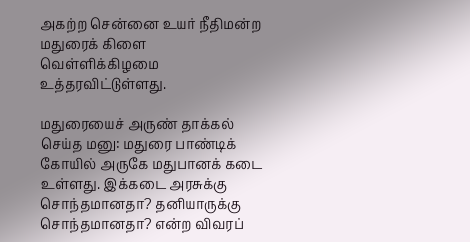அகற்ற சென்னை உயர் நீதிமன்ற மதுரைக் கிளை வெள்ளிக்கிழமை உத்தரவிட்டுள்ளது.

மதுரையைச் அருண் தாக்கல் செய்த மனு: மதுரை பாண்டிக் கோயில் அருகே மதுபானக் கடை உள்ளது. இக்கடை அரசுக்கு சொந்தமானதா? தனியாருக்கு சொந்தமானதா? என்ற விவரப்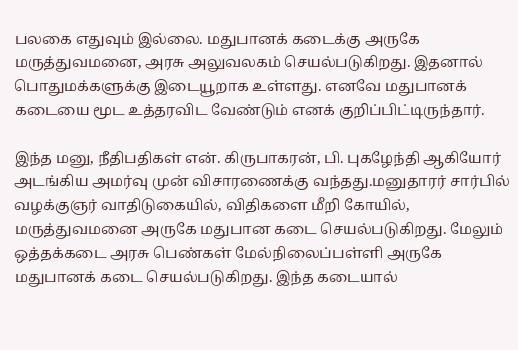பலகை எதுவும் இல்லை. மதுபானக் கடைக்கு அருகே மருத்துவமனை, அரசு அலுவலகம் செயல்படுகிறது. இதனால் பொதுமக்களுக்கு இடையூறாக உள்ளது. எனவே மதுபானக் கடையை மூட உத்தரவிட வேண்டும் எனக் குறிப்பிட்டிருந்தார்.

இந்த மனு, நீதிபதிகள் என். கிருபாகரன், பி. புகழேந்தி ஆகியோர் அடங்கிய அமர்வு முன் விசாரணைக்கு வந்தது.மனுதாரர் சார்பில் வழக்குஞர் வாதிடுகையில், விதிகளை மீறி கோயில், மருத்துவமனை அருகே மதுபான கடை செயல்படுகிறது. மேலும் ஒத்தக்கடை அரசு பெண்கள் மேல்நிலைப்பள்ளி அருகே மதுபானக் கடை செயல்படுகிறது. இந்த கடையால்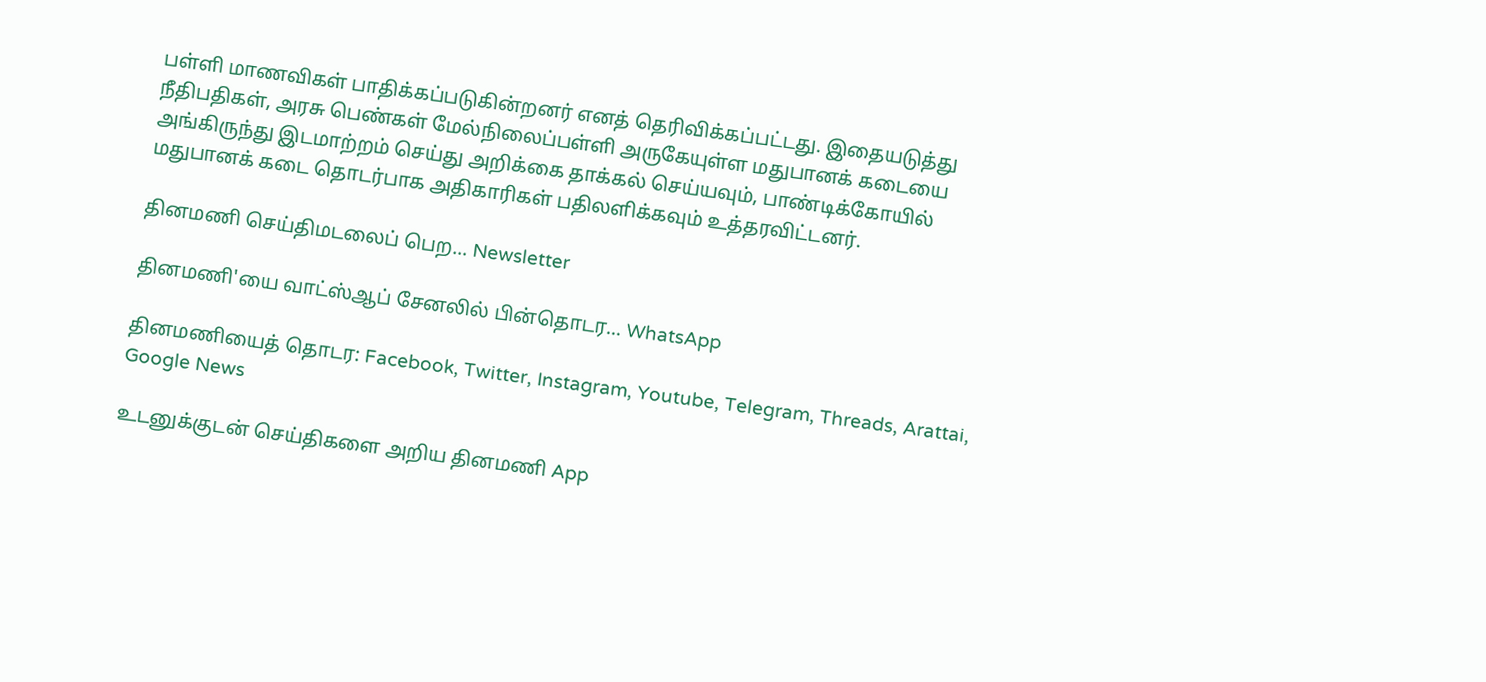பள்ளி மாணவிகள் பாதிக்கப்படுகின்றனர் எனத் தெரிவிக்கப்பட்டது. இதையடுத்து நீதிபதிகள், அரசு பெண்கள் மேல்நிலைப்பள்ளி அருகேயுள்ள மதுபானக் கடையை அங்கிருந்து இடமாற்றம் செய்து அறிக்கை தாக்கல் செய்யவும், பாண்டிக்கோயில் மதுபானக் கடை தொடர்பாக அதிகாரிகள் பதிலளிக்கவும் உத்தரவிட்டனர்.

தினமணி செய்திமடலைப் பெற... Newsletter

தினமணி'யை வாட்ஸ்ஆப் சேனலில் பின்தொடர... WhatsApp

தினமணியைத் தொடர: Facebook, Twitter, Instagram, Youtube, Telegram, Threads, Arattai, Google News

உடனுக்குடன் செய்திகளை அறிய தினமணி App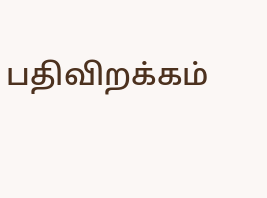பதிவிறக்கம்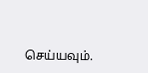செய்யவும்.